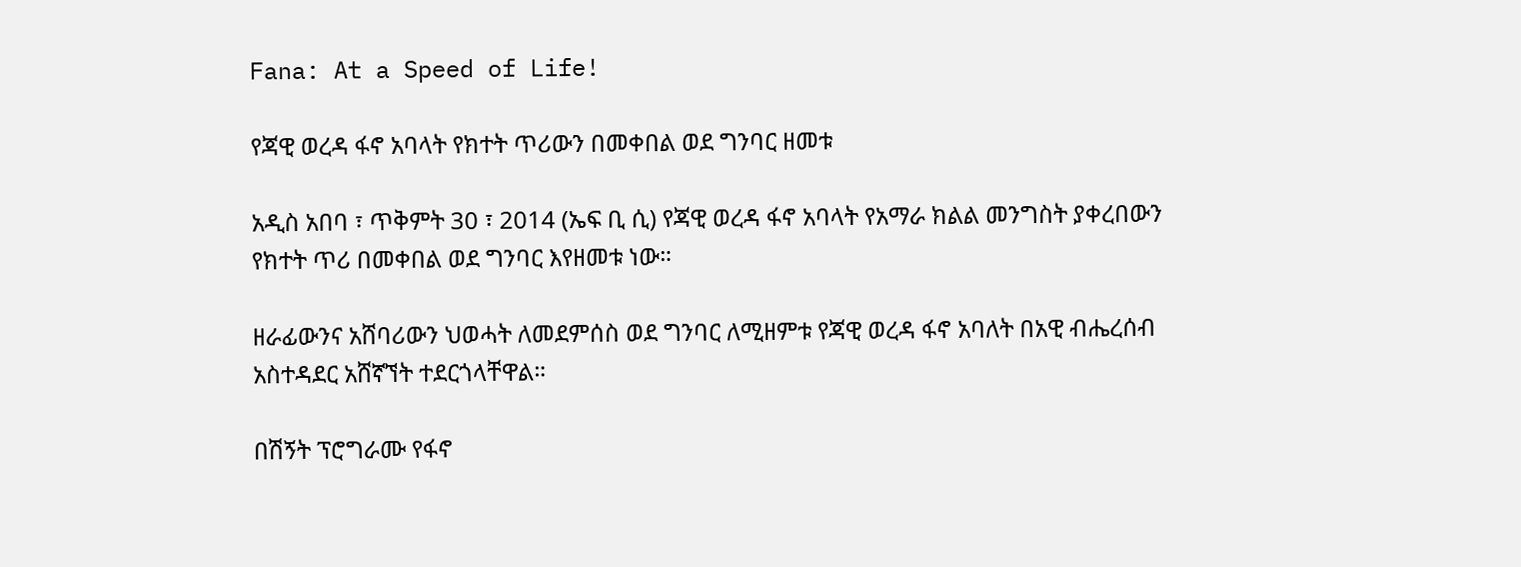Fana: At a Speed of Life!

የጃዊ ወረዳ ፋኖ አባላት የክተት ጥሪውን በመቀበል ወደ ግንባር ዘመቱ

አዲስ አበባ ፣ ጥቅምት 30 ፣ 2014 (ኤፍ ቢ ሲ) የጃዊ ወረዳ ፋኖ አባላት የአማራ ክልል መንግስት ያቀረበውን የክተት ጥሪ በመቀበል ወደ ግንባር እየዘመቱ ነው።

ዘራፊውንና አሸባሪውን ህወሓት ለመደምሰስ ወደ ግንባር ለሚዘምቱ የጃዊ ወረዳ ፋኖ አባለት በአዊ ብሔረሰብ አስተዳደር አሸኛኘት ተደርጎላቸዋል።

በሽኝት ፕሮግራሙ የፋኖ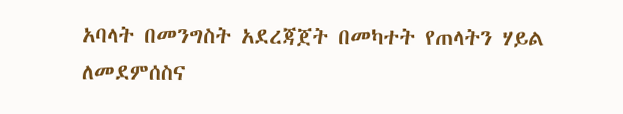አባላት በመንግስት አደረጃጀት በመካተት የጠላትን ሃይል ለመደምሰስና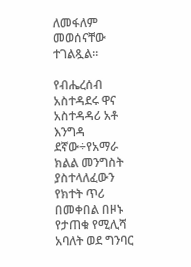ለመፋለም መወሰናቸው ተገልጿል።

የብሔረሰብ አስተዳደሩ ዋና አስተዳዳሪ አቶ እንግዳ ደኛው÷የአማራ ክልል መንግስት ያስተላለፈውን የክተት ጥሪ በመቀበል በዞኑ የታጠቁ የሚሊሻ አባለት ወደ ግንባር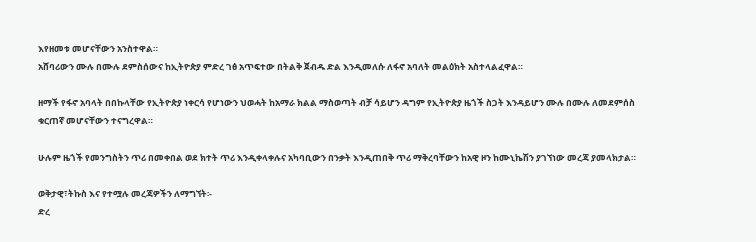እየዘመቱ መሆናቸውን አንስተዋል።
አሸባሪውን ሙሉ በሙሉ ደምስሰውና ከኢትዮጵያ ምድረ ገፅ አጥፍተው በትልቅ ጀብዱ ድል እንዲመለሱ ለፋኖ አባለት መልዕክት አስተላልፈዋል።

ዘማች የፋኖ አባላት በበኩላቸው የኢትዮጵያ ነቀርሳ የሆነውን ህወሓት ከአማራ ክልል ማስወጣት ብቻ ሳይሆን ዳግም የኢትዮጵያ ዜጎች ስጋት እንዳይሆን ሙሉ በሙሉ ለመደምሰስ ቁርጠኛ መሆናቸውን ተናግረዋል።

ሁሉም ዜጎች የመንግስትን ጥሪ በመቀበል ወደ ክተት ጥሪ እንዲቀላቀሉና አካባቢውን በንቃት እንዲጠበቅ ጥሪ ማቅረባቸውን ከአዊ ዞን ከሙኒኬሽን ያገኘነው መረጃ ያመላክታል።

ወቅታዊ፣ትኩስ እና የተሟሉ መረጃዎችን ለማግኘት፡-
ድረ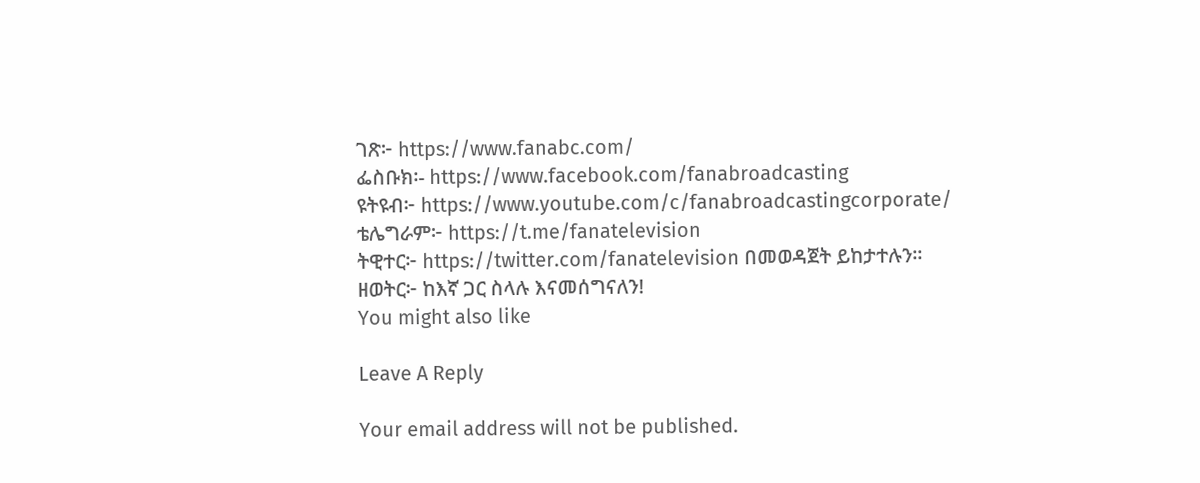ገጽ፦ https://www.fanabc.com/
ፌስቡክ፡- https://www.facebook.com/fanabroadcasting
ዩትዩብ፦ https://www.youtube.com/c/fanabroadcastingcorporate/
ቴሌግራም፦ https://t.me/fanatelevision
ትዊተር፦ https://twitter.com/fanatelevision በመወዳጀት ይከታተሉን፡፡
ዘወትር፦ ከእኛ ጋር ስላሉ እናመሰግናለን!
You might also like

Leave A Reply

Your email address will not be published.